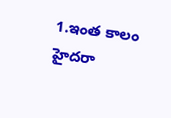1.ఇంత కాలం హైదరా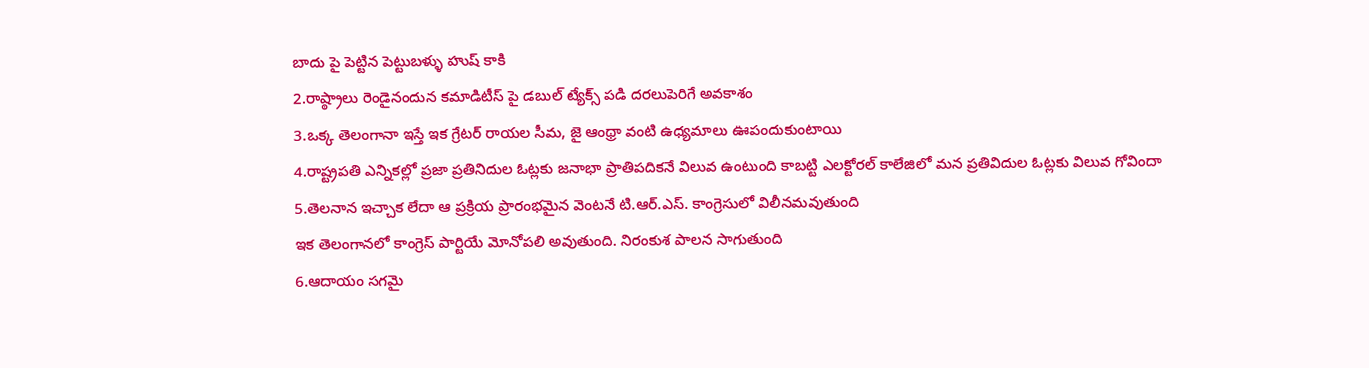బాదు పై పెట్టిన పెట్టుబళ్ళు హుష్ కాకి
2.రాష్ఠ్రాలు రెండైనందున కమాడిటీస్ పై డబుల్ ట్యేక్స్ పడి దరలుపెరిగే అవకాశం
3.ఒక్క తెలంగానా ఇస్తే ఇక గ్రేటర్ రాయల సీమ, జై ఆంథ్రా వంటి ఉధ్యమాలు ఊపందుకుంటాయి
4.రాష్ట్రపతి ఎన్నికల్లో ప్రజా ప్రతినిదుల ఓట్లకు జనాభా ప్రాతిపదికనే విలువ ఉంటుంది కాబట్టి ఎలక్టోరల్ కాలేజిలో మన ప్రతివిదుల ఓట్లకు విలువ గోవిందా
5.తెలనాన ఇచ్చాక లేదా ఆ ప్రక్రియ ప్రారంభమైన వెంటనే టి.ఆర్.ఎస్. కాంగ్రెసులో విలీనమవుతుంది
ఇక తెలంగానలో కాంగ్రెస్ పార్టియే మోనోపలి అవుతుంది. నిరంకుశ పాలన సాగుతుంది
6.ఆదాయం సగమై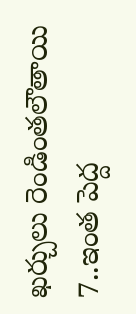ఖర్చులు రెండింతలౌతాయి
7..ఇంత పెద్ద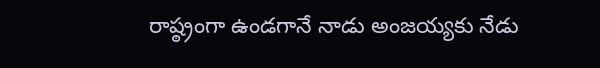రాష్ఠ్రంగా ఉండగానే నాడు అంజయ్యకు నేడు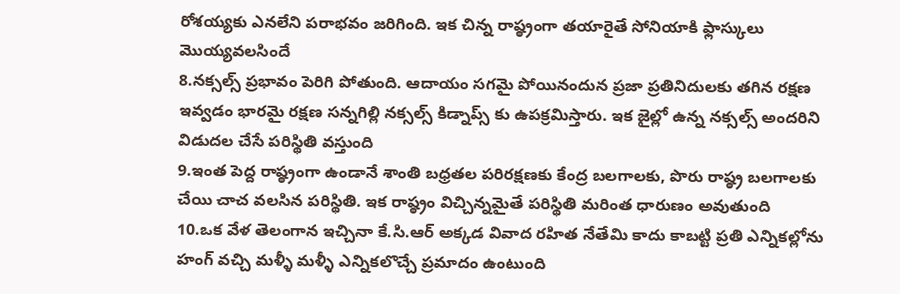రోశయ్యకు ఎనలేని పరాభవం జరిగింది. ఇక చిన్న రాష్ఠ్రంగా తయారైతే సోనియాకి ఫ్లాస్కులు మొయ్యవలసిందే
8.నక్సల్స్ ప్రభావం పెరిగి పోతుంది. ఆదాయం సగమై పోయినందున ప్రజా ప్రతినిదులకు తగిన రక్షణ ఇవ్వడం భారమై రక్షణ సన్నగిల్లి నక్సల్స్ కిడ్నాప్స్ కు ఉపక్రమిస్తారు. ఇక జైల్లో ఉన్న నక్సల్స్ అందరిని విడుదల చేసే పరిస్థితి వస్తుంది
9.ఇంత పెద్ద రాష్ఠ్రంగా ఉండానే శాంతి బధ్రతల పరిరక్షణకు కేంద్ర బలగాలకు, పొరు రాష్ఠ్ర బలగాలకు చేయి చాచ వలసిన పరిస్థితి. ఇక రాష్ఠ్రం విచ్చిన్నమైతే పరిస్థితి మరింత ధారుణం అవుతుంది
10.ఒక వేళ తెలంగాన ఇచ్చినా కే.సి.ఆర్ అక్కడ వివాద రహిత నేతేమి కాదు కాబట్టి ప్రతి ఎన్నికల్లోను హంగ్ వచ్చి మళ్ళీ మళ్ళీ ఎన్నికలొచ్చే ప్రమాదం ఉంటుంది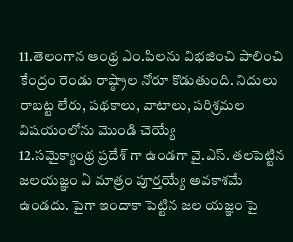11.తెలంగాన ఆంథ్ర ఎం.పిలను విభజించి పాలించి కేంద్రం రెండు రాష్ఠ్రాల నోరూ కొడుతుంది. నిదులు రాబట్ట లేరు, పథకాలు, వాటాలు, పరిశ్రమల విషయంలోను మొండి చెయ్యే
12.సమైక్యాంథ్ర ప్రదేశ్ గా ఉండగా వై.ఎస్. తలపెట్టిన జలయజ్ఞం ఏ మాత్రం పూర్తయ్యే అవకాశమే ఉండదు. పైగా ఇందాకా పెట్టిన జల యజ్ఞం పై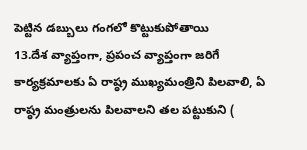పెట్టిన డబ్బులు గంగలో కొట్టుకుపోతాయి
13.దేశ వ్యాప్తంగా, ప్రపంచ వ్యాప్తంగా జరిగే కార్యక్రమాలకు ఏ రాష్ఠ్ర ముఖ్యమంత్రిని పిలవాలి, ఏ రాష్ఠ్ర మంత్రులను పిలవాలని తల పట్టుకుని (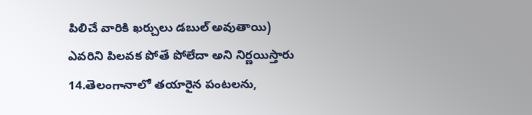పిలిచే వారికి ఖర్చులు డబుల్ అవుతాయి) ఎవరిని పిలవక పోతే పోలేదా అని నిర్ణయిస్తారు
14.తెలంగానాలో తయారైన పంటలను,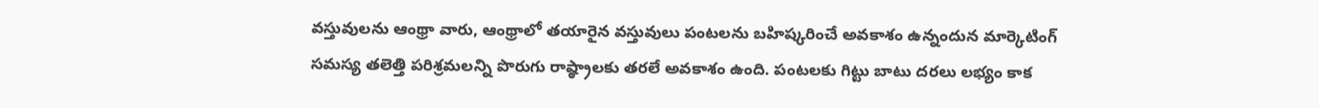వస్తువులను ఆంథ్రా వారు, ఆంథ్రాలో తయారైన వస్తువులు పంటలను బహిష్కరించే అవకాశం ఉన్నందున మార్కెటింగ్ సమస్య తలెత్తి పరిశ్రమలన్ని పొరుగు రాష్ఠ్రాలకు తరలే అవకాశం ఉంది. పంటలకు గిట్టు బాటు దరలు లభ్యం కాక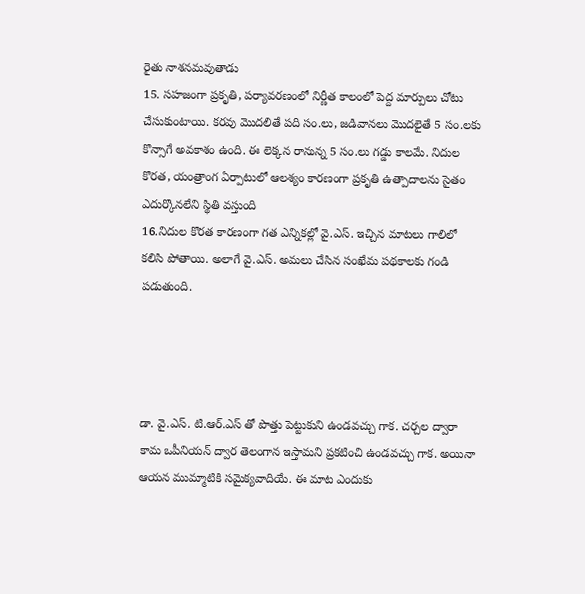రైతు నాశనమవుతాడు
15. సహజంగా ప్రకృతి, పర్యావరణంలో నిర్ణీత కాలంలో పెద్ద మార్పులు చోటు చేసుకుంటాయి. కరవు మొదలితే పది సం.లు, జడివానలు మొదలైతే 5 సం.లకు కొన్సాగే అవకాశం ఉంది. ఈ లెక్కన రానున్న 5 సం.లు గడ్డు కాలమే. నిదుల కొరత, యంత్రాంగ ఏర్పాటులో ఆలశ్యం కారణంగా ప్రకృతి ఉత్పాదాలను సైతం ఎదుర్కొనలేని స్థితి వస్తుంది
16.నిదుల కొరత కారణంగా గత ఎన్నికల్లో వై.ఎస్. ఇచ్చిన మాటలు గాలిలో కలిసి పోతాయి. అలాగే వై.ఎస్. అమలు చేసిన సంఖేమ పథకాలకు గండి పడుతుంది.




డా. వై.ఎస్. టి.ఆర్.ఎస్ తో పొత్తు పెట్టుకుని ఉండవచ్చు గాక. చర్చల ద్వారా కామ ఒపీనియన్ ద్వార తెలంగాన ఇస్తామని ప్రకటించి ఉండవచ్చు గాక. అయినా ఆయన ముమ్మాటికి సమైక్యవాదియే. ఈ మాట ఎందుకు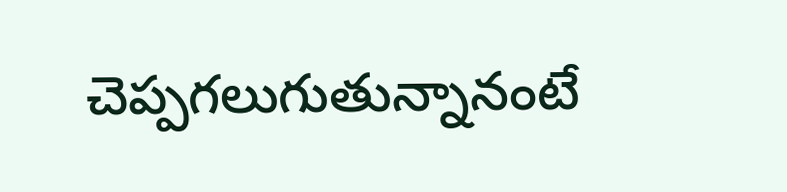చెప్పగలుగుతున్నానంటే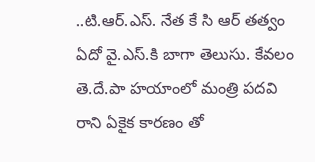..టి.ఆర్.ఎస్. నేత కే సి ఆర్ తత్వం ఏదో వై.ఎస్.కి బాగా తెలుసు. కేవలం తె.దే.పా హయాంలో మంత్రి పదవి రాని ఏకైక కారణం తో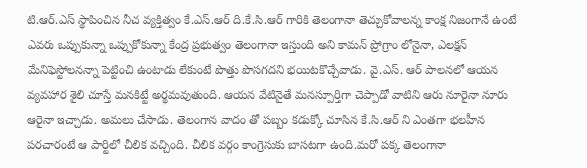టి.ఆర్.ఎస్ స్థాపించిన నీచ వ్యక్తిత్వం కే.ఎస్.ఆర్ ది.కే.సి.ఆర్ గారికి తెలంగానా తెచ్చుకోవాలన్న కాంక్ష నిజంగానే ఉంటే ఎవరు ఒప్పుకున్నా ఒప్పుకోకున్నా కేంద్ర ప్రభుత్వం తెలంగానా ఇస్తుంది అని కామన్ ప్రోగ్రాం లోనైనా, ఎలక్షన్ మేనిఫెస్టోలనన్నా పెట్టించి ఉంటాడు లేకుంటే పొత్తు పొసగదని భయిటకొచ్చేవాడు. వై.ఎస్. ఆర్ పాలనలో ఆయన వ్యవహార శైలి చూస్తే మనకిట్టే అర్థమవుతుంది. ఆయన వేటినైతే మనస్పూర్తిగా చెప్పాడో వాటిని ఆరు నూరైనా నూరు ఆరైనా ఇచ్చాడు. అమలు చేసాడు. తెలంగాన వాదం తో పబ్బం కడుక్కో చూసిన కే.సి.ఆర్ ని ఎంతగా భలహీన పరచారంటే ఆ పార్టిలో చీలిక వచ్చింది. చీలిక వర్గం కాంగ్రెసుకు బాసటగా ఉంది.మరో పక్క తెలంగానా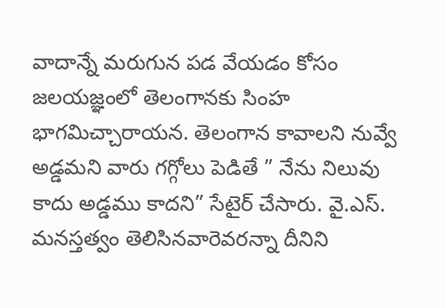వాదాన్నే మరుగున పడ వేయడం కోసం జలయజ్ఞంలో తెలంగానకు సింహ భాగమిచ్చారాయన. తెలంగాన కావాలని నువ్వే అడ్డమని వారు గగ్గోలు పెడితే ” నేను నిలువు కాదు అడ్డము కాదని” సేటైర్ చేసారు. వై.ఎస్. మనస్తత్వం తెలిసినవారెవరన్నా దీనిని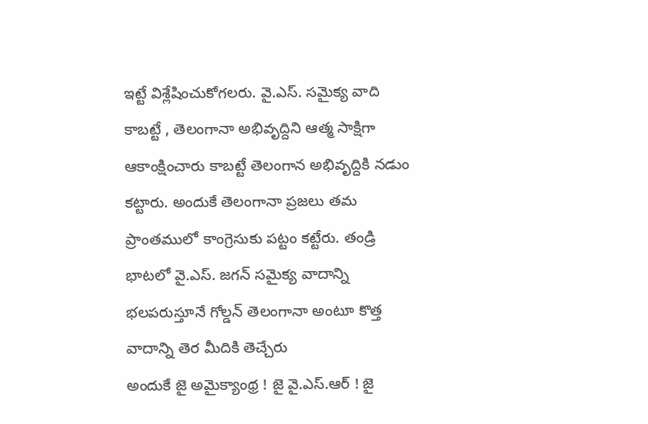ఇట్టే విశ్లేషించుకోగలరు. వై.ఎస్. సమైక్య వాది కాబట్టే , తెలంగానా అభివృద్దిని ఆత్మ సాక్షిగా ఆకాంక్షించారు కాబట్టే తెలంగాన అభివృద్దికి నడుం కట్టారు. అందుకే తెలంగానా ప్రజలు తమ ప్రాంతములో కాంగ్రెసుకు పట్టం కట్టేరు. తండ్రి భాటలో వై.ఎస్. జగన్ సమైక్య వాదాన్ని భలపరుస్తూనే గోల్డన్ తెలంగానా అంటూ కొత్త వాదాన్ని తెర మీదికి తెచ్చేరు
అందుకే జై అమైక్యాంథ్ర ! జై వై.ఎస్.ఆర్ ! జై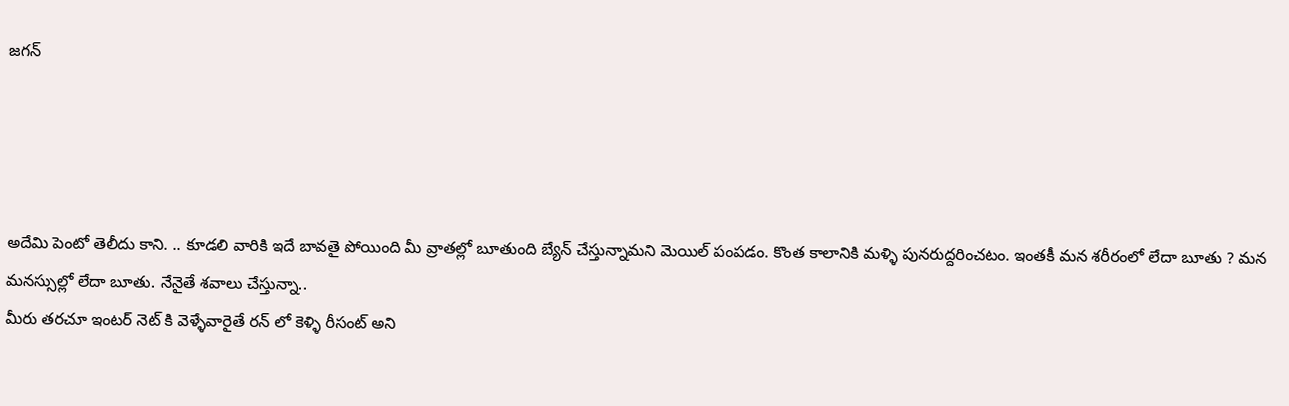జగన్




అదేమి పెంటో తెలీదు కాని. .. కూడలి వారికి ఇదే బావతై పోయింది మీ వ్రాతల్లో బూతుంది బ్యేన్ చేస్తున్నామని మెయిల్ పంపడం. కొంత కాలానికి మళ్ళి పునరుద్దరించటం. ఇంతకీ మన శరీరంలో లేదా బూతు ? మన మనస్సుల్లో లేదా బూతు. నేనైతే శవాలు చేస్తున్నా..
మీరు తరచూ ఇంటర్ నెట్ కి వెళ్ళేవారైతే రన్ లో కెళ్ళి రీసంట్ అని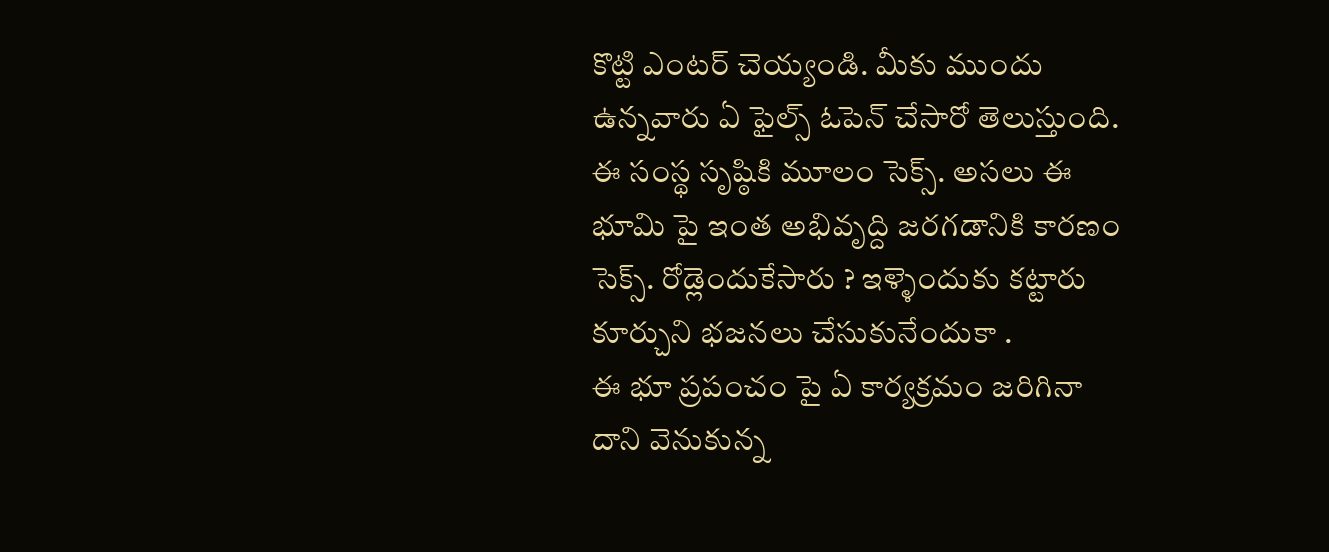కొట్టి ఎంటర్ చెయ్యండి. మీకు ముందు ఉన్నవారు ఏ ఫైల్స్ ఓపెన్ చేసారో తెలుస్తుంది. ఈ సంస్థ సృష్ఠికి మూలం సెక్స్. అసలు ఈ భూమి పై ఇంత అభివృద్ది జరగడానికి కారణం సెక్స్. రోడ్లెందుకేసారు ? ఇళ్ళెందుకు కట్టారు కూర్చుని భజనలు చేసుకునేందుకా .
ఈ భూ ప్రపంచం పై ఏ కార్యక్రమం జరిగినా దాని వెనుకున్న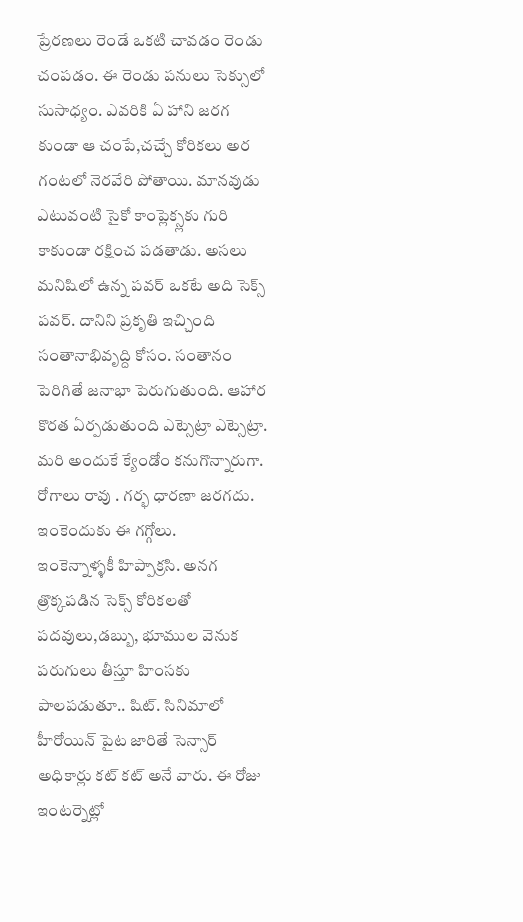ప్రేరణలు రెండే ఒకటి చావడం రెండు చంపడం. ఈ రెండు పనులు సెక్సులో సుసాధ్యం. ఎవరికి ఏ హాని జరగ కుండా ఆ చంపే,చచ్చే కోరికలు అర గంటలో నెరవేరి పోతాయి. మానవుడు ఎటువంటి సైకో కాంప్లెక్స్లకు గురి కాకుండా రక్షించ పడతాడు. అసలు మనిషిలో ఉన్న పవర్ ఒకటే అది సెక్స్ పవర్. దానిని ప్రకృతి ఇచ్చింది సంతానాభివృద్ది కోసం. సంతానం పెరిగితే జనాభా పెరుగుతుంది. ఆహార కొరత ఏర్పడుతుంది ఎట్సెట్రా ఎట్సెట్రా. మరి అందుకే క్యేండోం కనుగొన్నారుగా. రోగాలు రావు . గర్భ ధారణా జరగదు. ఇంకెందుకు ఈ గగ్గోలు.
ఇంకెన్నాళ్ళకీ హిప్పాక్రసి. అనగ త్రొక్కపడిన సెక్స్ కోరికలతో పదవులు,డబ్బు, భూముల వెనుక పరుగులు తీస్తూ హింసకు పాలపడుతూ.. షిట్. సినిమాలో హీరోయిన్ పైట జారితే సెన్సార్ అధికార్లు కట్ కట్ అనే వారు. ఈ రోజు ఇంటర్నెట్లో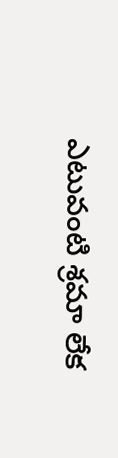ఎటువంటి శ్రమా లేక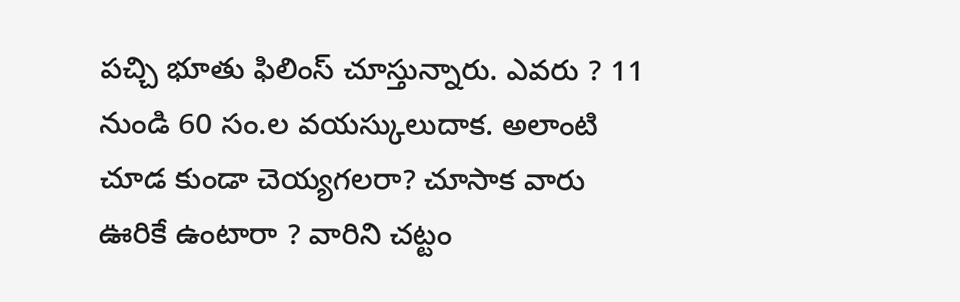పచ్చి భూతు ఫిలింస్ చూస్తున్నారు. ఎవరు ? 11 నుండి 60 సం.ల వయస్కులుదాక. అలాంటి చూడ కుండా చెయ్యగలరా? చూసాక వారు ఊరికే ఉంటారా ? వారిని చట్టం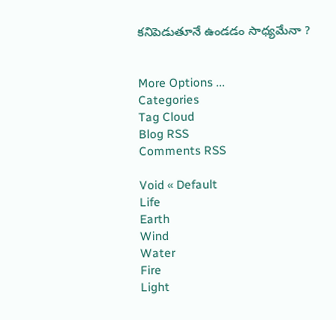కనిపెడుతూనే ఉండడం సాధ్యమేనా ?


More Options ...
Categories
Tag Cloud
Blog RSS
Comments RSS

Void « Default
Life
Earth
Wind
Water
Fire
Light